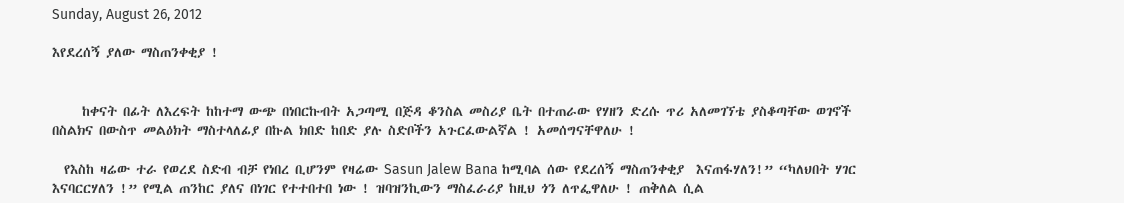Sunday, August 26, 2012

እየደረሰኝ ያለው ማስጠንቀቂያ !


     ከቀናት በፊት ለእረፍት ከከተማ ውጭ በነበርኩብት አጋጣሚ በጅዳ ቆንስል መስሪያ ቤት በተጠራው የሃዘን ድረሱ ጥሪ አለመገኘቴ ያስቆጣቸው ወገኖች በስልክና በውስጥ መልዕክት ማስተላለፊያ በኩል ክበድ ከበድ ያሉ ስድቦችን አጉርፈውልኛል ! አመሰግናቸዋለሁ !

  የእስከ ዛሬው ተራ የወረደ ስድብ ብቻ የነበረ ቢሆንም የዛሬው Sasun Jalew Bana ከሚባል ሰው የደረሰኝ ማስጠንቀቂያ  እናጠፋሃለን!” “ካለህበት ሃገር እናባርርሃለን !” የሚል ጠንከር ያለና በነገር የተተበተበ ነው ! ዝባዝንኪውን ማስፈራሪያ ከዚህ ጎን ለጥፌዋለሁ ! ጠቅለል ሲል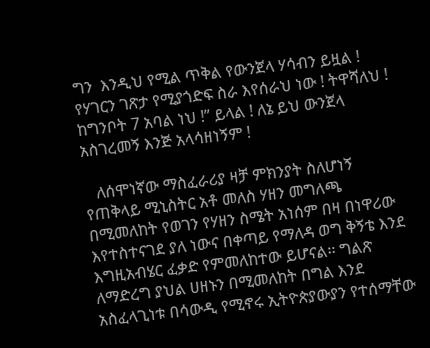ግን  እንዲህ የሚል ጥቅል የውንጀላ ሃሳብን ይዟል !    የሃገርን ገጽታ የሚያጎድፍ ስራ እየሰራህ ነው ! ትዋሻለህ ! ከግንቦት 7 አባል ነህ !” ይላል ! ለኔ ይህ ውንጀላ አስገረመኝ እንጅ አላሳዘነኝም !

   ለሰሞነኛው ማስፈራሪያ ዛቻ ምክንያት ስለሆነኝ የጠቅላይ ሚኒስትር አቶ መለስ ሃዘን መግለጫ በሚመለከት የወገን የሃዘን ስሜት አነሰም በዛ በነዋሪው እየተስተናገደ ያለ ነውና በቀጣይ የማለዳ ወግ ቅኝቴ እንደ እግዚአብሄር ፈቃድ የምመለከተው ይሆናል፡፡ ግልጽ ለማድረግ ያህል ሀዘኑን በሚመለከት በግል እንደ አስፈላጊነቱ በሳውዲ የሚኖሩ ኢትዮጵያውያን የተሰማቸው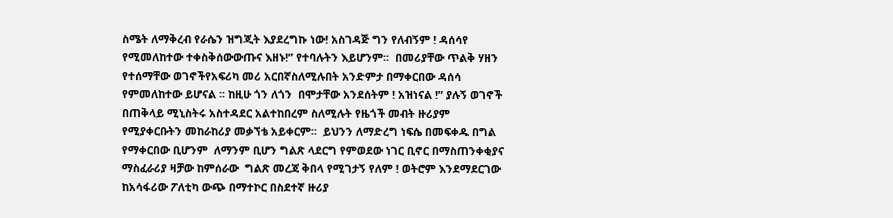ስሜት ለማቅረብ የራሴን ዝግጂት እያደረግኩ ነው! አስገዳጅ ግን የለብኝም ! ዳሰሳየ የሚመለከተው ተቀስቅሰውውጡና እዘኑ!” የተባሉትን እይሆንም፡፡  በመሪያቸው ጥልቅ ሃዘን የተሰማቸው ወገኖችየአፍሪካ መሪ አርበኛስለሚሉበት አንድምታ በማቀርበው ዳሰሳ የምመለከተው ይሆናል ፡፡ ከዚሁ ጎን ለጎን  በሞታቸው አንደሰትም ! አዝነናል !” ያሉኝ ወገኖች በጠቅላይ ሚኒስትሩ አስተዳደር አልተከበረም ስለሚሉት የዜጎች መብት ዙሪያም የሚያቀርቡትን መከራከሪያ መቃኘቴ አይቀርም፡፡  ይህንን ለማድረግ ነፍሴ በመፍቀዱ በግል የማቀርበው ቢሆንም  ለማንም ቢሆን ግልጽ ላደርግ የምወደው ነገር ቢኖር በማስጠንቀቂያና ማስፈራሪያ ዛቻው ከምሰራው  ግልጽ መረጃ ቅበላ የሚገታኝ የለም ! ወትሮም እንደማደርገው ከአሳፋሪው ፖለቲካ ውጭ በማተኮር በስደተኛ ዙሪያ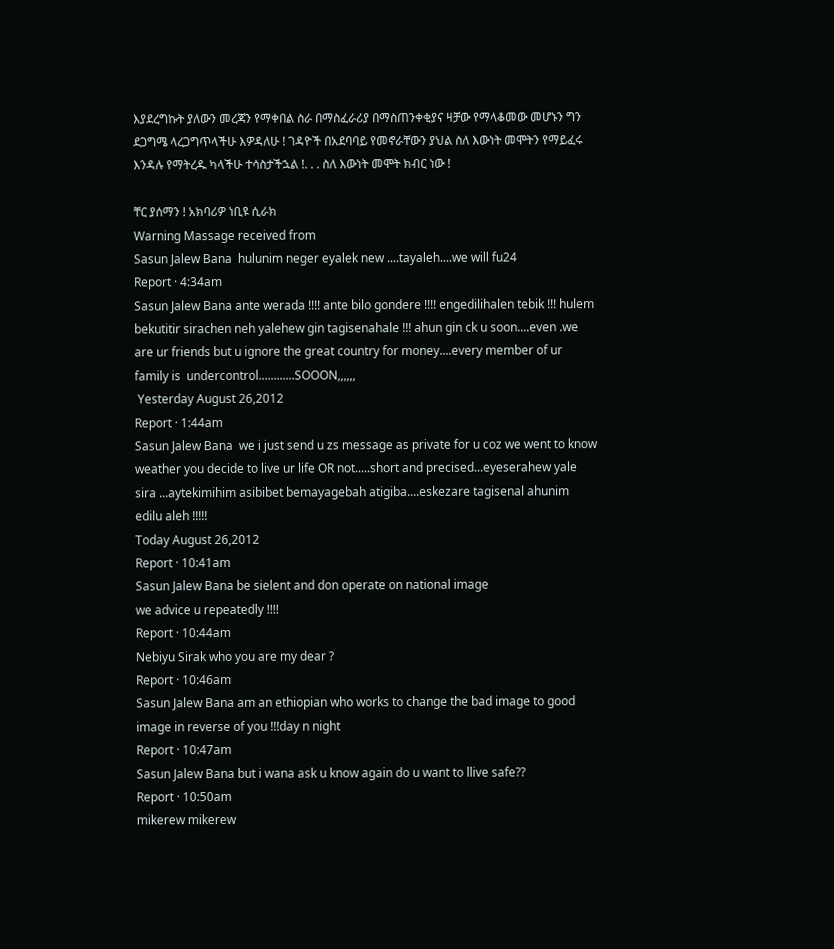እያደረግኩት ያለውን መረጃን የማቀበል ስራ በማስፈራሪያ በማስጠንቀቂያና ዛቻው የማላቆመው መሆኑን ግን ደጋግሜ ላረጋግጥላችሁ እዎዳለሁ ! ገዳዮች በአደባባይ የመኖራቸውን ያህል ስለ እውነት መሞትን የማይፈሩ እንዳሉ የማትረዱ ካላችሁ ተሳስታችኋል !. . . ስለ እውነት መሞት ክብር ነው !

ቸር ያሰማን ! አክባሪዎ ነቢዩ ሲራክ
Warning Massage received from
Sasun Jalew Bana  hulunim neger eyalek new ....tayaleh....we will fu24
Report · 4:34am
Sasun Jalew Bana ante werada !!!! ante bilo gondere !!!! engedilihalen tebik !!! hulem bekutitir sirachen neh yalehew gin tagisenahale !!! ahun gin ck u soon....even .we are ur friends but u ignore the great country for money....every member of ur family is  undercontrol............SOOON,,,,,,
 Yesterday August 26,2012
Report · 1:44am
Sasun Jalew Bana  we i just send u zs message as private for u coz we went to know weather you decide to live ur life OR not.....short and precised...eyeserahew yale sira ...aytekimihim asibibet bemayagebah atigiba....eskezare tagisenal ahunim edilu aleh !!!!!
Today August 26,2012
Report · 10:41am
Sasun Jalew Bana be sielent and don operate on national image
we advice u repeatedly !!!!
Report · 10:44am
Nebiyu Sirak who you are my dear ?
Report · 10:46am
Sasun Jalew Bana am an ethiopian who works to change the bad image to good image in reverse of you !!!day n night
Report · 10:47am
Sasun Jalew Bana but i wana ask u know again do u want to llive safe??
Report · 10:50am
mikerew mikerew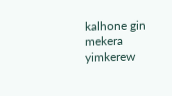kalhone gin mekera yimkerew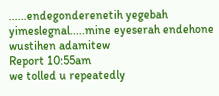......endegonderenetih yegebah yimeslegnal.....mine eyeserah endehone wustihen adamitew
Report 10:55am
we tolled u repeatedly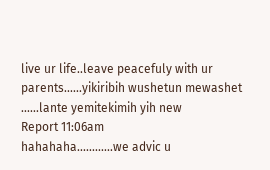live ur life..leave peacefuly with ur parents......yikiribih wushetun mewashet ......lante yemitekimih yih new
Report 11:06am
hahahaha............we advic u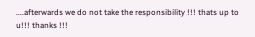....afterwards we do not take the responsibility !!! thats up to u!!! thanks !!!